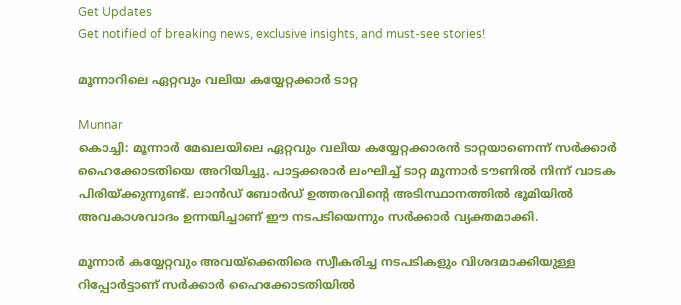Get Updates
Get notified of breaking news, exclusive insights, and must-see stories!

മൂന്നാറിലെ ഏറ്റവും വലിയ കയ്യേറ്റക്കാര്‍ ടാറ്റ

Munnar
കൊച്ചി: മൂന്നാര്‍ മേഖലയിലെ ഏറ്റവും വലിയ കയ്യേറ്റക്കാരന്‍ ടാറ്റയാണെന്ന് സര്‍ക്കാര്‍ ഹൈക്കോടതിയെ അറിയിച്ചു. പാട്ടക്കരാര്‍ ലംഘിച്ച് ടാറ്റ മൂന്നാര്‍ ടൗണില്‍ നിന്ന് വാടക പിരിയ്ക്കുന്നുണ്ട്. ലാന്‍ഡ് ബോര്‍ഡ് ഉത്തരവിന്റെ അടിസ്ഥാനത്തില്‍ ഭൂമിയില്‍ അവകാശവാദം ഉന്നയിച്ചാണ് ഈ നടപടിയെന്നും സര്‍ക്കാര്‍ വ്യക്തമാക്കി.

മൂന്നാര്‍ കയ്യേറ്റവും അവയ്‌ക്കെതിരെ സ്വീകരിച്ച നടപടികളും വിശദമാക്കിയുള്ള റിപ്പോര്‍ട്ടാണ് സര്‍ക്കാര്‍ ഹൈക്കോടതിയില്‍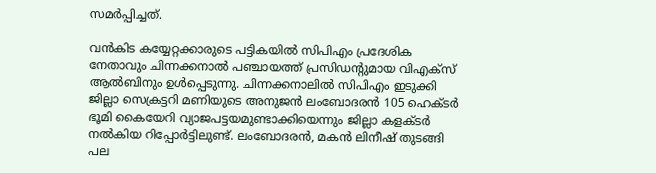സമര്‍പ്പിച്ചത്.

വന്‍കിട കയ്യേറ്റക്കാരുടെ പട്ടികയില്‍ സിപിഎം പ്രദേശിക നേതാവും ചിന്നക്കനാല്‍ പഞ്ചായത്ത് പ്രസിഡന്റുമായ വിഎക്‌സ് ആല്‍ബിനും ഉള്‍പ്പെടുന്നു. ചിന്നക്കനാലില്‍ സിപിഎം ഇടുക്കി ജില്ലാ സെക്രട്ടറി മണിയുടെ അനുജന്‍ ലംബോദരന്‍ 105 ഹെക്ടര്‍ ഭൂമി കൈയേറി വ്യാജപട്ടയമുണ്ടാക്കിയെന്നും ജില്ലാ കളക്ടര്‍ നല്‍കിയ റിപ്പോര്‍ട്ടിലുണ്ട്. ലംബോദരന്‍, മകന്‍ ലിനീഷ് തുടങ്ങി പല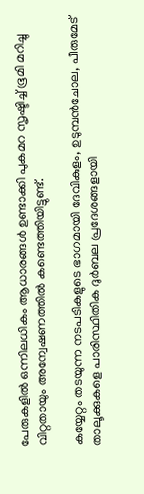പേരുകളില്‍ ഒന്നിലധികം ആധാരങ്ങള്‍ ഉണ്ടാക്കി പുകമറ സൃഷ്ടിച്ച് ഭൂമി മറിച്ചു വിറ്റതായും അന്വേഷണത്തില്‍ കണ്ടെത്തിയിട്ടുണ്ട്.

കയ്യേറ്റം തടയുന്ന നടപടികളുടെ ഭാഗമായി ദേവികുളം, ഉടുമ്പന്‍ചോല, പീരുമേട് താലൂക്കുകളെ പാരിസ്ഥിതിക ദുര്‍ബല പ്രദേശങ്ങളായി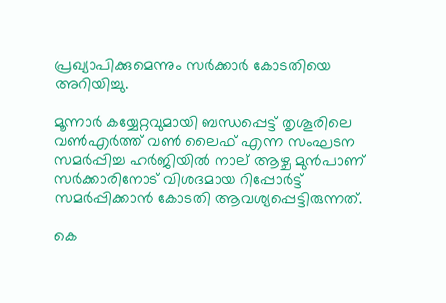പ്രഖ്യാപിക്കുമെന്നും സര്‍ക്കാര്‍ കോടതിയെ അറിയിച്ചു.

മൂന്നാര്‍ കയ്യേറ്റവുമായി ബന്ധപ്പെട്ട് തൃശൂരിലെ വണ്‍എര്‍ത്ത് വണ്‍ ലൈഫ് എന്ന സംഘടന സമര്‍പ്പിച്ച ഹര്‍ജിയില്‍ നാല് ആഴ്ച മുന്‍പാണ് സര്‍ക്കാരിനോട് വിശദമായ റിപ്പോര്‍ട്ട് സമര്‍പ്പിക്കാന്‍ കോടതി ആവശ്യപ്പെട്ടിരുന്നത്.

കെ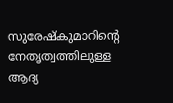സുരേഷ്‌കുമാറിന്റെ നേതൃത്വത്തിലുള്ള ആദ്യ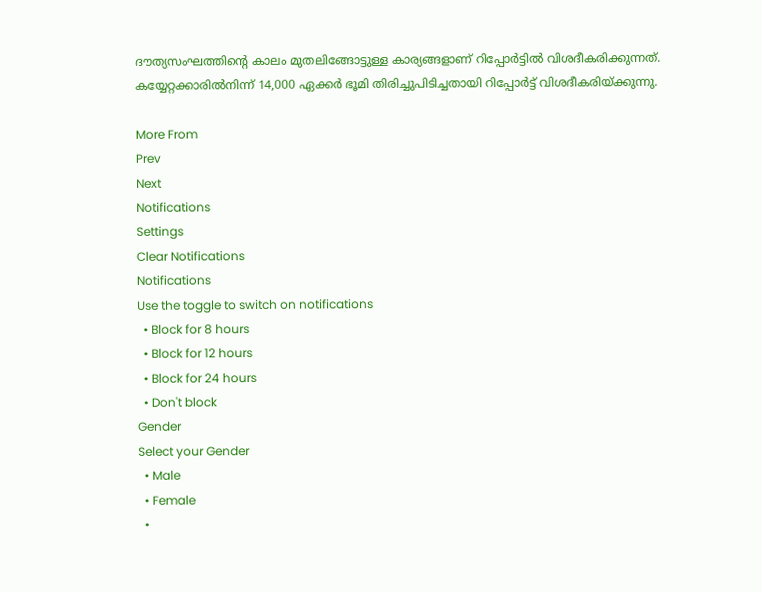ദൗത്യസംഘത്തിന്റെ കാലം മുതലിങ്ങോട്ടുള്ള കാര്യങ്ങളാണ് റിപ്പോര്‍ട്ടില്‍ വിശദീകരിക്കുന്നത്. കയ്യേറ്റക്കാരില്‍നിന്ന് 14,000 ഏക്കര്‍ ഭൂമി തിരിച്ചുപിടിച്ചതായി റിപ്പോര്‍ട്ട് വിശദീകരിയ്ക്കുന്നു.

More From
Prev
Next
Notifications
Settings
Clear Notifications
Notifications
Use the toggle to switch on notifications
  • Block for 8 hours
  • Block for 12 hours
  • Block for 24 hours
  • Don't block
Gender
Select your Gender
  • Male
  • Female
  •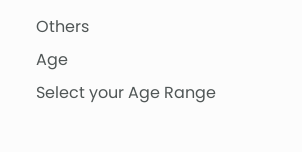Others
Age
Select your Age Range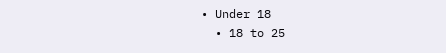• Under 18
  • 18 to 25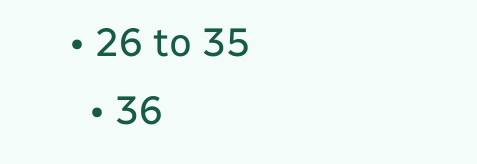• 26 to 35
  • 36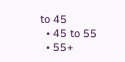to 45
  • 45 to 55
  • 55+